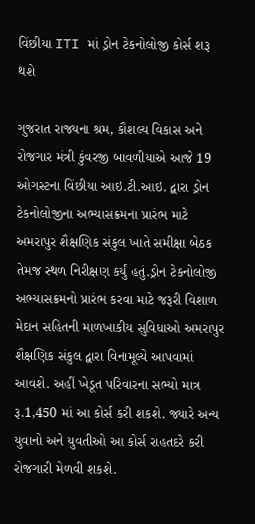વિંછીયા ITI માં ડ્રોન ટેકનોલોજી કોર્સ શરૂ થશે

ગુજરાત રાજ્યના શ્રમ, કૌશલ્ય વિકાસ અને રોજગાર મંત્રી કુંવરજી બાવળીયાએ આજે 19 ઓગસ્ટના વિંછીયા આઇ.ટી.આઇ. દ્વારા ડ્રોન ટેકનોલોજીના અભ્યાસક્રમના પ્રારંભ માટે અમરાપુર શૈક્ષણિક સંકુલ ખાતે સમીક્ષા બેઠક તેમજ સ્થળ નિરીક્ષણ કર્યું હતું.ડ્રોન ટેકનોલોજી અભ્યાસક્રમનો પ્રારંભ કરવા માટે જરૂરી વિશાળ મેદાન સહિતની માળખાકીય સુવિધાઓ અમરાપુર શૈક્ષણિક સંકુલ દ્વારા વિનામૂલ્યે આપવામાં આવશે. અહીં ખેડૂત પરિવારના સભ્યો માત્ર રૂ.1,450 માં આ કોર્સ કરી શકશે. જ્યારે અન્ય યુવાનો અને યુવતીઓ આ કોર્સ રાહતદરે કરી રોજગારી મેળવી શકશે.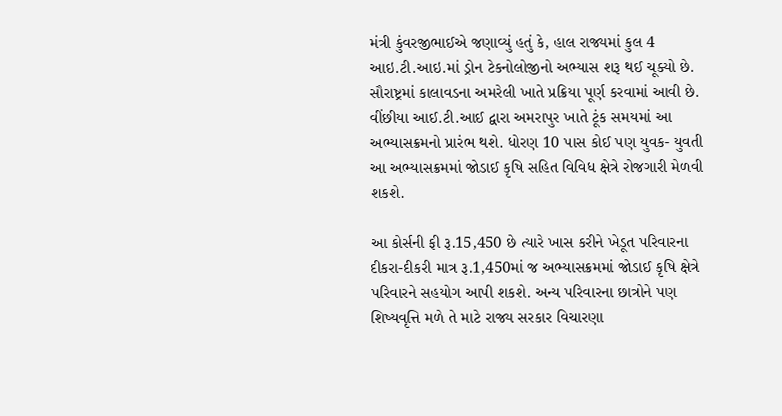મંત્રી કુંવરજીભાઈએ જણાવ્યું હતું કે, હાલ રાજ્યમાં કુલ 4 આઇ.ટી.આઇ.માં ડ્રોન ટેકનોલોજીનો અભ્યાસ શરૂ થઈ ચૂક્યો છે. સૌરાષ્ટ્રમાં કાલાવડના અમરેલી ખાતે પ્રક્રિયા પૂર્ણ કરવામાં આવી છે. વીંછીયા આઈ.ટી.આઈ દ્વારા અમરાપુર ખાતે ટૂંક સમયમાં આ અભ્યાસક્રમનો પ્રારંભ થશે. ધોરણ 10 પાસ કોઈ પણ યુવક- યુવતી આ અભ્યાસક્રમમાં જોડાઈ કૃષિ સહિત વિવિધ ક્ષેત્રે રોજગારી મેળવી શકશે.

આ કોર્સની ફી રૂ.15,450 છે ત્યારે ખાસ કરીને ખેડૂત પરિવારના દીકરા-દીકરી માત્ર રૂ.1,450માં જ અભ્યાસક્રમમાં જોડાઈ કૃષિ ક્ષેત્રે પરિવારને સહયોગ આપી શકશે. અન્ય પરિવારના છાત્રોને પણ શિષ્યવૃત્તિ મળે તે માટે રાજ્ય સરકાર વિચારણા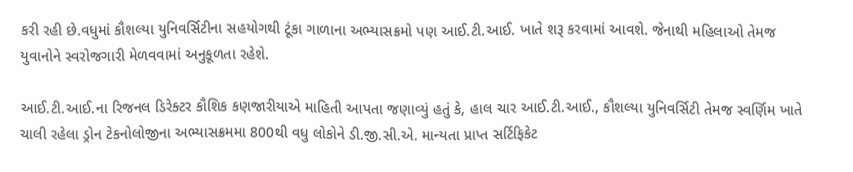કરી રહી છે.વધુમાં કૌશલ્યા યુનિવર્સિટીના સહયોગથી ટૂંકા ગાળાના અભ્યાસક્રમો પણ આઈ.ટી.આઈ. ખાતે શરૂ કરવામાં આવશે. જેનાથી મહિલાઓ તેમજ યુવાનોને સ્વરોજગારી મેળવવામાં અનુકૂળતા રહેશે.

આઈ.ટી.આઈ.ના રિજનલ ડિરેક્ટર કૌશિક કણજારીયાએ માહિતી આપતા જણાવ્યું હતું કે, હાલ ચાર આઈ.ટી.આઈ., કૌશલ્યા યુનિવર્સિટી તેમજ સ્વર્ણિમ ખાતે ચાલી રહેલા ડ્રોન ટેકનોલોજીના અભ્યાસક્રમમા 800થી વધુ લોકોને ડી.જી.સી.એ. માન્યતા પ્રાપ્ત સર્ટિફિકેટ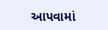આપવામાં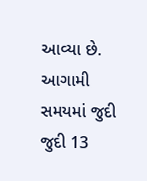આવ્યા છે. આગામી સમયમાં જુદી જુદી 13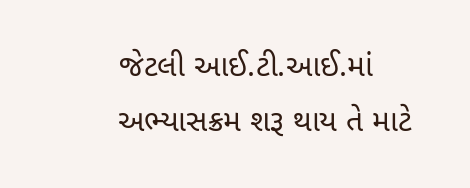જેટલી આઈ.ટી.આઈ.માં અભ્યાસક્રમ શરૂ થાય તે માટે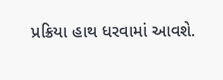પ્રક્રિયા હાથ ધરવામાં આવશે.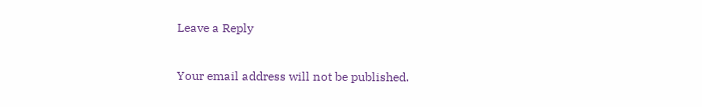Leave a Reply

Your email address will not be published.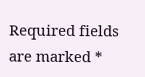Required fields are marked *